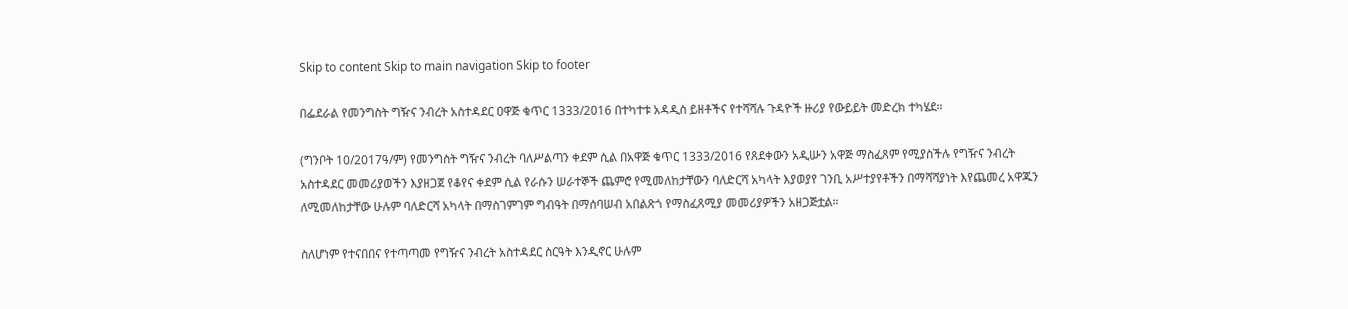Skip to content Skip to main navigation Skip to footer

በፌደራል የመንግስት ግዥና ንብረት አስተዳደር ዐዋጅ ቁጥር 1333/2016 በተካተቱ አዳዲስ ይዘቶችና የተሻሻሉ ጉዳዮች ዙሪያ የውይይት መድረክ ተካሄደ።

(ግንቦት 10/2017ዓ/ም) የመንግስት ግዥና ንብረት ባለሥልጣን ቀደም ሲል በአዋጅ ቁጥር 1333/2016 የጸደቀውን አዲሡን አዋጅ ማስፈጸም የሚያስችሉ የግዥና ንብረት አስተዳደር መመሪያወችን እያዘጋጀ የቆየና ቀደም ሲል የራሱን ሠራተኞች ጨምሮ የሚመለከታቸውን ባለድርሻ አካላት እያወያየ ገንቢ አሥተያየቶችን በማሻሻያነት እየጨመረ አዋጁን ለሚመለከታቸው ሁሉም ባለድርሻ አካላት በማስገምገም ግብዓት በማሰባሠብ አበልጽጎ የማስፈጸሚያ መመሪያዎችን አዘጋጅቷል።

ስለሆነም የተናበበና የተጣጣመ የግዥና ንብረት አስተዳደር ስርዓት እንዲኖር ሁሉም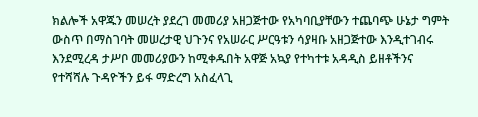ክልሎች አዋጁን መሠረት ያደረገ መመሪያ አዘጋጅተው የአካባቢያቸውን ተጨባጭ ሁኔታ ግምት ውስጥ በማስገባት መሠረታዊ ህጉንና የአሠራር ሥርዓቱን ሳያዛቡ አዘጋጅተው እንዲተገብሩ እንደሚረዳ ታሥቦ መመሪያውን ከሚቀዱበት አዋጅ አኳያ የተካተቱ አዳዲስ ይዘቶችንና የተሻሻሉ ጉዳዮችን ይፋ ማድረግ አስፈላጊ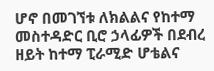ሆኖ በመገኘቱ ለክልልና የከተማ መስተዳድር ቢሮ ኃላፊዎች በደብረ ዘይት ከተማ ፒራሚድ ሆቴልና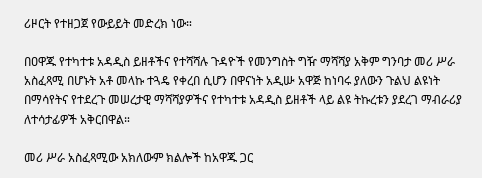ሪዞርት የተዘጋጀ የውይይት መድረክ ነው።

በዐዋጁ የተካተቱ አዳዲስ ይዘቶችና የተሻሻሉ ጉዳዮች የመንግስት ግዥ ማሻሻያ አቅም ግንባታ መሪ ሥራ አስፈጻሚ በሆኑት አቶ መላኩ ተጓዴ የቀረበ ሲሆን በዋናነት አዲሡ አዋጅ ከነባሩ ያለውን ጉልህ ልዩነት በማሳየትና የተደረጉ መሠረታዊ ማሻሻያዎችና የተካተቱ አዳዲስ ይዘቶች ላይ ልዩ ትኩረቱን ያደረገ ማብራሪያ ለተሳታፊዎች አቅርበዋል።

መሪ ሥራ አስፈጻሚው አክለውም ክልሎች ከአዋጁ ጋር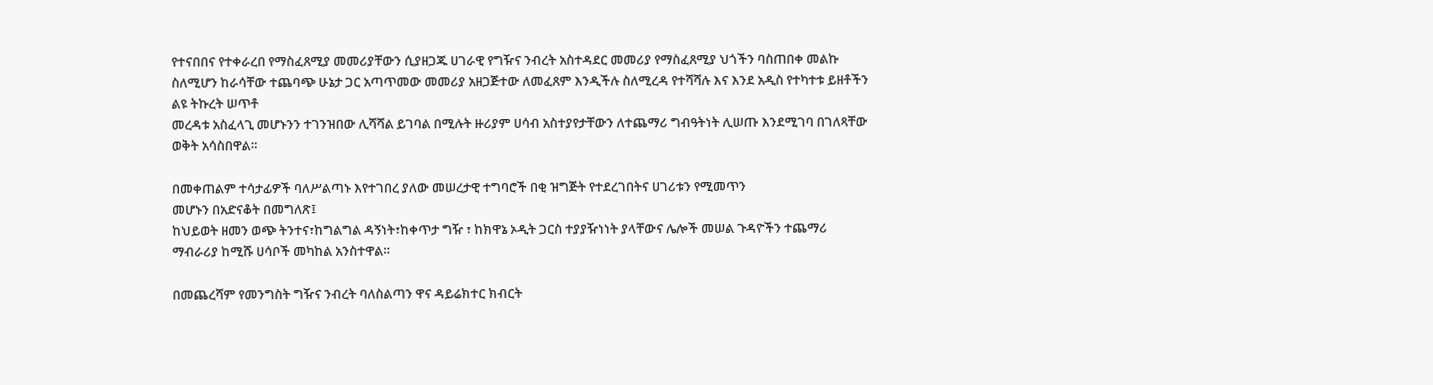የተናበበና የተቀራረበ የማስፈጸሚያ መመሪያቸውን ሲያዘጋጁ ሀገራዊ የግዥና ንብረት አስተዳደር መመሪያ የማስፈጸሚያ ህጎችን ባስጠበቀ መልኩ ስለሚሆን ከራሳቸው ተጨባጭ ሁኔታ ጋር አጣጥመው መመሪያ አዘጋጅተው ለመፈጸም እንዲችሉ ስለሚረዳ የተሻሻሉ እና እንደ አዲስ የተካተቱ ይዘቶችን ልዩ ትኩረት ሠጥቶ
መረዳቱ አስፈላጊ መሆኑንን ተገንዝበው ሊሻሻል ይገባል በሚሉት ዙሪያም ሀሳብ አስተያየታቸውን ለተጨማሪ ግብዓትነት ሊሠጡ እንደሚገባ በገለጻቸው ወቅት አሳስበዋል።

በመቀጠልም ተሳታፊዎች ባለሥልጣኑ እየተገበረ ያለው መሠረታዊ ተግባሮች በቂ ዝግጅት የተደረገበትና ሀገሪቱን የሚመጥን
መሆኑን በአድናቆት በመግለጽ፤
ከህይወት ዘመን ወጭ ትንተና፣ከግልግል ዳኝነት፣ከቀጥታ ግዥ ፣ ከክዋኔ ኦዲት ጋርስ ተያያዥነነት ያላቸውና ሌሎች መሠል ጉዳዮችን ተጨማሪ ማብራሪያ ከሚሹ ሀሳቦች መካከል አንስተዋል።

በመጨረሻም የመንግስት ግዥና ንብረት ባለስልጣን ዋና ዳይሬክተር ክብርት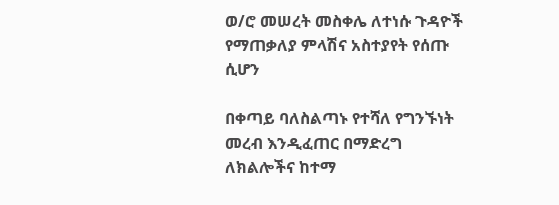ወ/ሮ መሠረት መስቀሌ ለተነሱ ጉዳዮች የማጠቃለያ ምላሽና አስተያየት የሰጡ ሲሆን

በቀጣይ ባለስልጣኑ የተሻለ የግንኙነት መረብ እንዲፈጠር በማድረግ ለክልሎችና ከተማ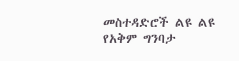መስተዳድሮች ልዩ ልዩ የአቅም ግንባታ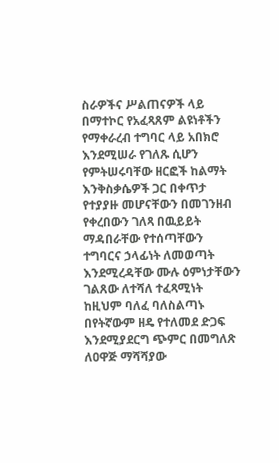ስራዎችና ሥልጠናዎች ላይ በማተኮር የአፈጻጸም ልዩነቶችን የማቀራረብ ተግባር ላይ አበክሮ እንደሚሠራ የገለጹ ሲሆን የምትሠሩባቸው ዘርፎች ከልማት እንቅስቃሴዎች ጋር በቀጥታ የተያያዙ መሆናቸውን በመገንዘብ የቀረበውን ገለጻ በዉይይት ማዳበራቸው የተሰጣቸውን ተግባርና ኃላፊነት ለመወጣት እንደሚረዳቸው ሙሉ ዕምነታቸውን ገልጸው ለተሻለ ተፈጻሚነት ከዚህም ባለፈ ባለስልጣኑ በየትኛውም ዘዴ የተለመደ ድጋፍ እንደሚያደርግ ጭምር በመግለጽ ለዐዋጅ ማሻሻያው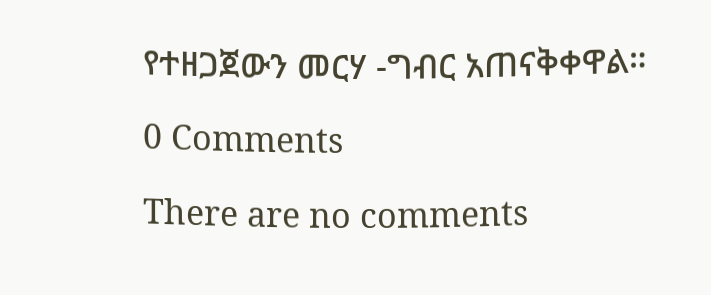የተዘጋጀውን መርሃ -ግብር አጠናቅቀዋል።

0 Comments

There are no comments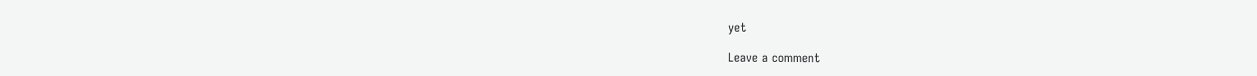yet

Leave a comment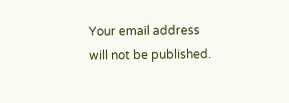Your email address will not be published.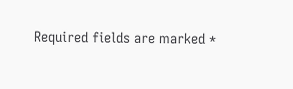Required fields are marked *